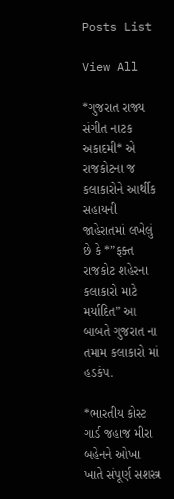Posts List

View All

*ગુજરાત રાજ્ય સંગીત નાટક અકાદમી* એ રાજકોટના જ કલાકારોને આર્થીક સહાયની જાહેરાતમાં લખેલું છે કે *”ફક્ત રાજકોટ શહેરના કલાકારો માટે મર્યાદિત” આ બાબતે ગુજરાત ના તમામ કલાકારો માં હડકંપ.

*ભારતીય કોસ્ટ ગાર્ડ જહાજ મીરા બહેનને ઓખા ખાતે સંપૂર્ણ સશસ્ત્ર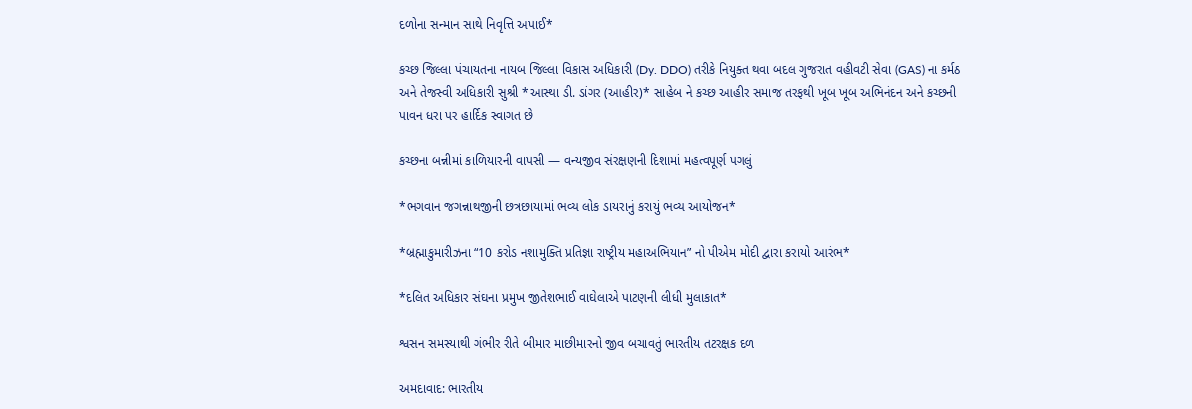દળોના સન્માન સાથે નિવૃત્તિ અપાઈ*

કચ્છ જિલ્લા પંચાયતના નાયબ જિલ્લા વિકાસ અધિકારી (Dy. DDO) તરીકે નિયુક્ત થવા બદલ ગુજરાત વહીવટી સેવા (GAS) ના કર્મઠ અને તેજસ્વી અધિકારી સુશ્રી *આસ્થા ડી. ડાંગર (આહીર)* સાહેબ ને કચ્છ આહીર સમાજ તરફથી ખૂબ ખૂબ અભિનંદન અને કચ્છની પાવન ધરા પર હાર્દિક સ્વાગત છે

કચ્છના બન્નીમાં કાળિયારની વાપસી — વન્યજીવ સંરક્ષણની દિશામાં મહત્વપૂર્ણ પગલું

*ભગવાન જગન્નાથજીની છત્રછાયામાં ભવ્ય લોક ડાયરાનું કરાયું ભવ્ય આયોજન*

*બ્રહ્માકુમારીઝના “10 કરોડ નશામુક્તિ પ્રતિજ્ઞા રાષ્ટ્રીય મહાઅભિયાન” નો પીએમ મોદી દ્વારા કરાયો આરંભ*

*દલિત અધિકાર સંઘના પ્રમુખ જીતેશભાઈ વાઘેલાએ પાટણની લીધી મુલાકાત*

શ્વસન સમસ્યાથી ગંભીર રીતે બીમાર માછીમારનો જીવ બચાવતું ભારતીય તટરક્ષક દળ

અમદાવાદ: ભારતીય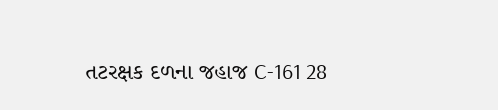તટરક્ષક દળના જહાજ C-161 28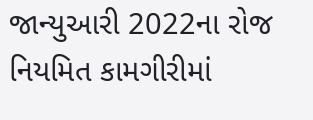જાન્યુઆરી 2022ના રોજ નિયમિત કામગીરીમાં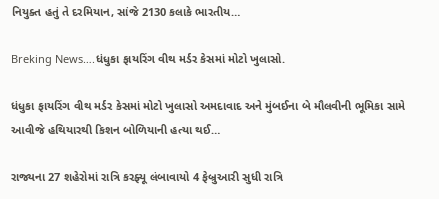નિયુક્ત હતું તે દરમિયાન, સાંજે 2130 કલાકે ભારતીય…

Breking News….ધંધુકા ફાયરિંગ વીથ મર્ડર કેસમાં મોટો ખુલાસો.

ધંધુકા ફાયરિંગ વીથ મર્ડર કેસમાં મોટો ખુલાસો અમદાવાદ અને મુંબઈના બે મૌલવીની ભૂમિકા સામે આવીજે હથિયારથી કિશન બોળિયાની હત્યા થઈ…

રાજ્યના 27 શહેરોમાં રાત્રિ કરફ્યૂ લંબાવાયો 4 ફેબ્રુઆરી સુધી રાત્રિ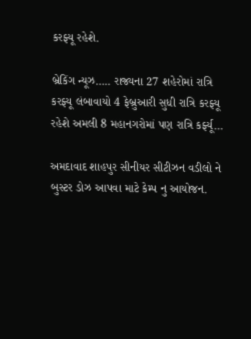કરફ્યૂ રહેશે.

બ્રેકિંગ ન્યૂઝ….. રાજ્યના 27 શહેરોમાં રાત્રિ કરફ્યૂ લંબાવાયો 4 ફેબ્રુઆરી સુધી રાત્રિ કરફ્યૂ રહેશે અમલી 8 મહાનગરોમાં પણ રાત્રિ કર્ફ્યૂ…

અમદાવાદ શાહપુર સીનીયર સીટીઝન વડીલો ને બુસ્ટર ડોઝ આપવા માટે કેમ્પ નુ આયોજન.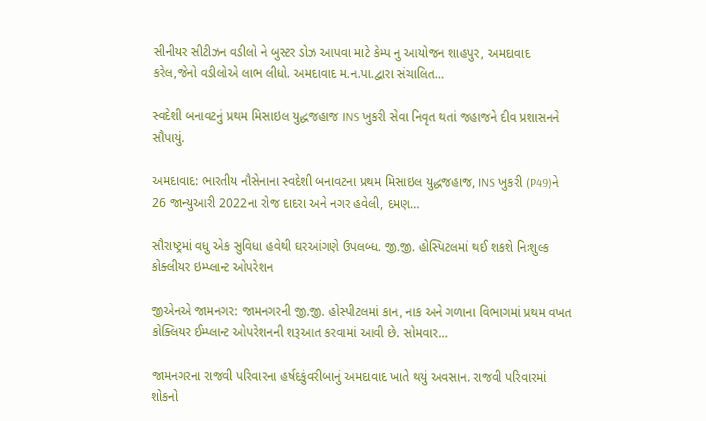સીનીયર સીટીઝન વડીલો ને બુસ્ટર ડોઝ આપવા માટે કેમ્પ નુ આયોજન શાહપુર, અમદાવાદ કરેલ,જેનો વડીલોએ લાભ લીધો. અમદાવાદ મ.ન.પા.દ્વારા સંચાલિત…

સ્વદેશી બનાવટનું પ્રથમ મિસાઇલ યુદ્ધજહાજ INS ખુકરી સેવા નિવૃત થતાં જહાજને દીવ પ્રશાસનને સૌપાયું.

અમદાવાદ: ભારતીય નૌસેનાના સ્વદેશી બનાવટના પ્રથમ મિસાઇલ યુદ્ધજહાજ, INS ખુકરી (P49)ને 26 જાન્યુઆરી 2022ના રોજ દાદરા અને નગર હવેલી, દમણ…

સૌરાષ્ટ્રમાં વધુ એક સુવિધા હવેથી ઘરઆંગણે ઉપલબ્ધ. જી.જી. હોસ્પિટલમાં થઈ શકશે નિઃશુલ્ક કોક્લીયર ઇમ્પ્લાન્ટ ઓપરેશન

જીએનએ જામનગર: જામનગરની જી.જી. હોસ્પીટલમાં કાન, નાક અને ગળાના વિભાગમાં પ્રથમ વખત કોક્લિયર ઈમ્પ્લાન્ટ ઓપરેશનની શરૂઆત કરવામાં આવી છે. સોમવાર…

જામનગરના રાજવી પરિવારના હર્ષદકુંવરીબાનું અમદાવાદ ખાતે થયું અવસાન. રાજવી પરિવારમાં શોકનો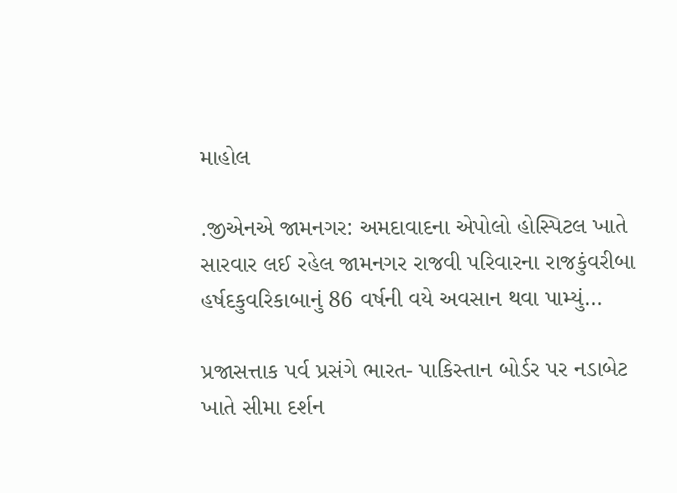માહોલ

.જીએનએ જામનગર: અમદાવાદના એપોલો હોસ્પિટલ ખાતે સારવાર લઈ રહેલ જામનગર રાજવી પરિવારના રાજકુંવરીબા હર્ષદકુવરિકાબાનું 86 વર્ષની વયે અવસાન થવા પામ્યું…

પ્રજાસત્તાક પર્વ પ્રસંગે ભારત- પાકિસ્તાન બોર્ડર પર નડાબેટ ખાતે સીમા દર્શન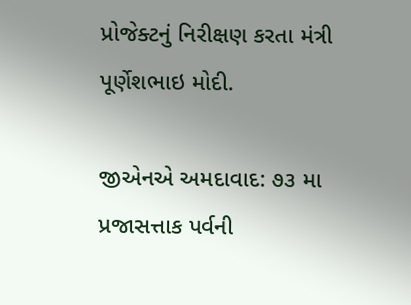પ્રોજેક્ટનું નિરીક્ષણ કરતા મંત્રી પૂર્ણેશભાઇ મોદી.

જીએનએ અમદાવાદ: ૭૩ મા પ્રજાસત્તાક પર્વની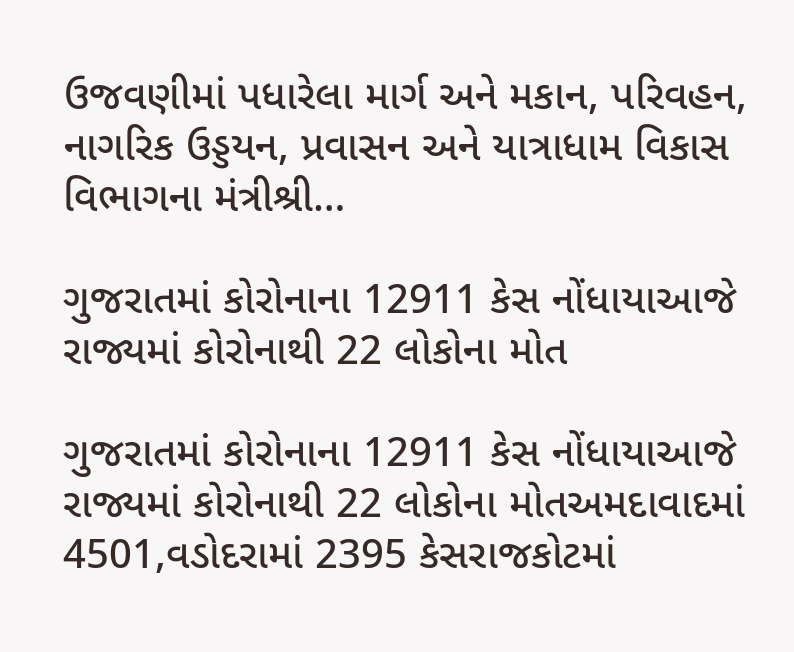ઉજવણીમાં પધારેલા માર્ગ અને મકાન, પરિવહન, નાગરિક ઉડ્ડયન, પ્રવાસન અને યાત્રાધામ વિકાસ વિભાગના મંત્રીશ્રી…

ગુજરાતમાં કોરોનાના 12911 કેસ નોંધાયાઆજે રાજ્યમાં કોરોનાથી 22 લોકોના મોત

ગુજરાતમાં કોરોનાના 12911 કેસ નોંધાયાઆજે રાજ્યમાં કોરોનાથી 22 લોકોના મોતઅમદાવાદમાં 4501,વડોદરામાં 2395 કેસરાજકોટમાં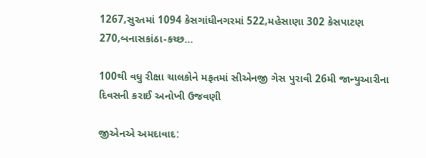1267,સુરતમાં 1094 કેસગાંધીનગરમાં 522,મહેસાણા 302 કેસપાટણ 270,બનાસકાંઠા-કચ્છ…

100થી વધુ રીક્ષા ચાલકોને મફતમાં સીએનજી ગેસ પુરાવી 26મી જાન્યુઆરીના દિવસની કરાઈ અનોખી ઉજવણી

જીએનએ અમદાવાદ: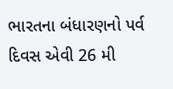ભારતના બંધારણનો પર્વ દિવસ એવી 26 મી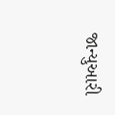જાન્યુઆરી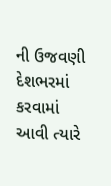ની ઉજવણી દેશભરમાં કરવામાં આવી ત્યારે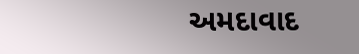અમદાવાદ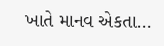ખાતે માનવ એકતા…